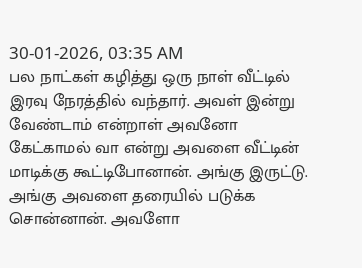30-01-2026, 03:35 AM
பல நாட்கள் கழித்து ஒரு நாள் வீட்டில் இரவு நேரத்தில் வந்தார். அவள் இன்று வேண்டாம் என்றாள் அவனோ கேட்காமல் வா என்று அவளை வீட்டின் மாடிக்கு கூட்டிபோனான். அங்கு இருட்டு. அங்கு அவளை தரையில் படுக்க சொன்னான். அவளோ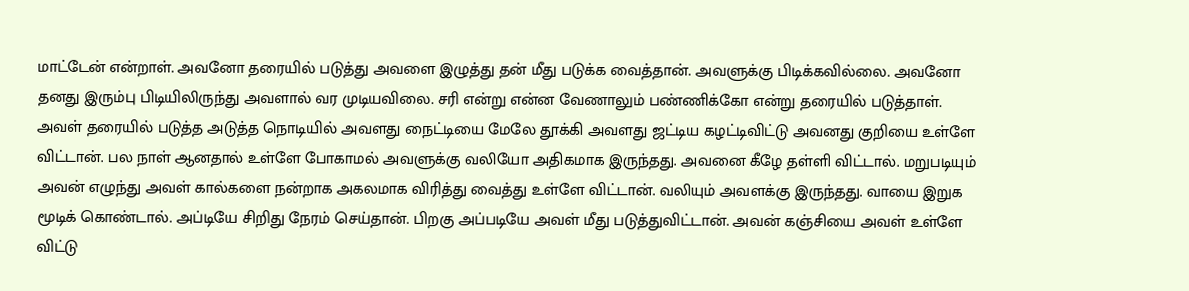மாட்டேன் என்றாள். அவனோ தரையில் படுத்து அவளை இழுத்து தன் மீது படுக்க வைத்தான். அவளுக்கு பிடிக்கவில்லை. அவனோ தனது இரும்பு பிடியிலிருந்து அவளால் வர முடியவிலை. சரி என்று என்ன வேணாலும் பண்ணிக்கோ என்று தரையில் படுத்தாள்.
அவள் தரையில் படுத்த அடுத்த நொடியில் அவளது நைட்டியை மேலே தூக்கி அவளது ஜட்டிய கழட்டிவிட்டு அவனது குறியை உள்ளே விட்டான். பல நாள் ஆனதால் உள்ளே போகாமல் அவளுக்கு வலியோ அதிகமாக இருந்தது. அவனை கீழே தள்ளி விட்டால். மறுபடியும் அவன் எழுந்து அவள் கால்களை நன்றாக அகலமாக விரித்து வைத்து உள்ளே விட்டான். வலியும் அவளக்கு இருந்தது. வாயை இறுக மூடிக் கொண்டால். அப்டியே சிறிது நேரம் செய்தான். பிறகு அப்படியே அவள் மீது படுத்துவிட்டான். அவன் கஞ்சியை அவள் உள்ளே விட்டு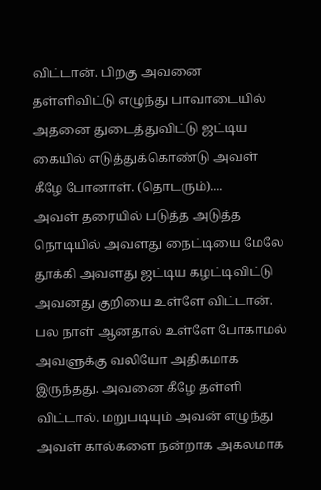விட்டான். பிறகு அவனை தள்ளிவிட்டு எழுந்து பாவாடையில் அதனை துடைத்துவிட்டு ஜட்டிய கையில் எடுத்துக்கொண்டு அவள் கீழே போனாள். (தொடரும்)....
அவள் தரையில் படுத்த அடுத்த நொடியில் அவளது நைட்டியை மேலே தூக்கி அவளது ஜட்டிய கழட்டிவிட்டு அவனது குறியை உள்ளே விட்டான். பல நாள் ஆனதால் உள்ளே போகாமல் அவளுக்கு வலியோ அதிகமாக இருந்தது. அவனை கீழே தள்ளி விட்டால். மறுபடியும் அவன் எழுந்து அவள் கால்களை நன்றாக அகலமாக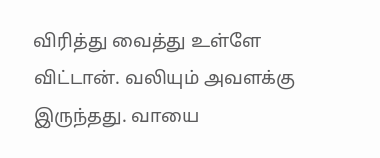விரித்து வைத்து உள்ளே விட்டான். வலியும் அவளக்கு இருந்தது. வாயை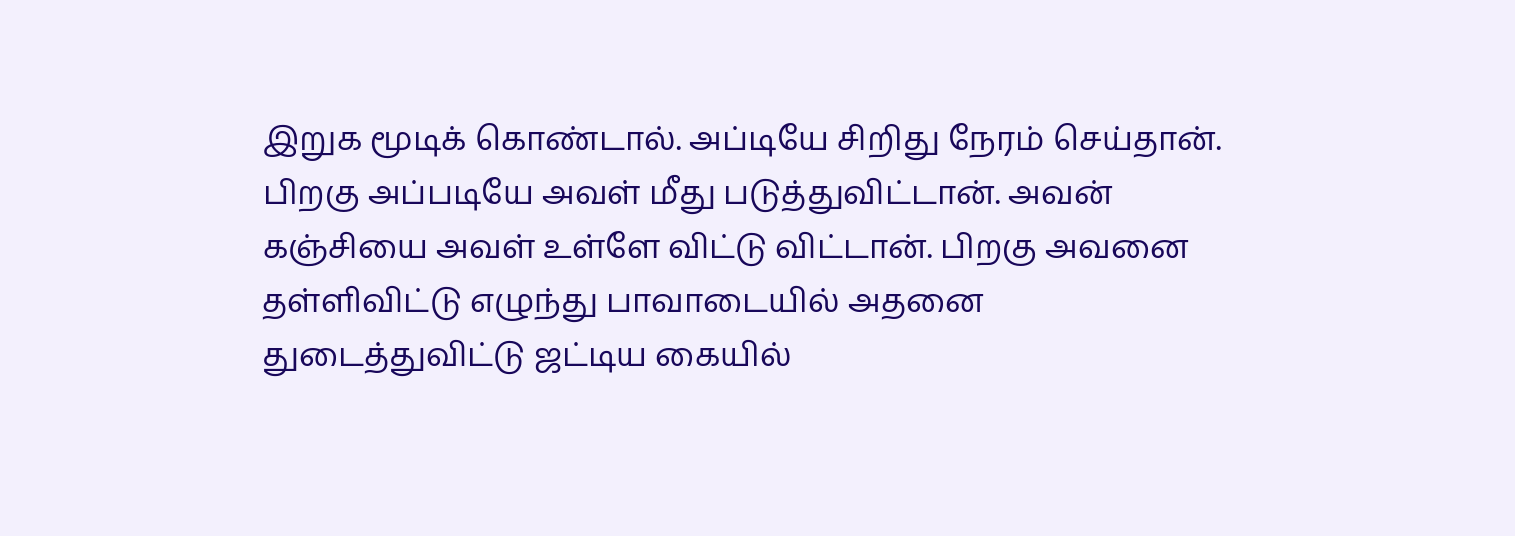இறுக மூடிக் கொண்டால். அப்டியே சிறிது நேரம் செய்தான். பிறகு அப்படியே அவள் மீது படுத்துவிட்டான். அவன் கஞ்சியை அவள் உள்ளே விட்டு விட்டான். பிறகு அவனை தள்ளிவிட்டு எழுந்து பாவாடையில் அதனை துடைத்துவிட்டு ஜட்டிய கையில்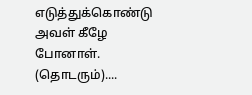எடுத்துக்கொண்டு அவள் கீழே போனாள். (தொடரும்)....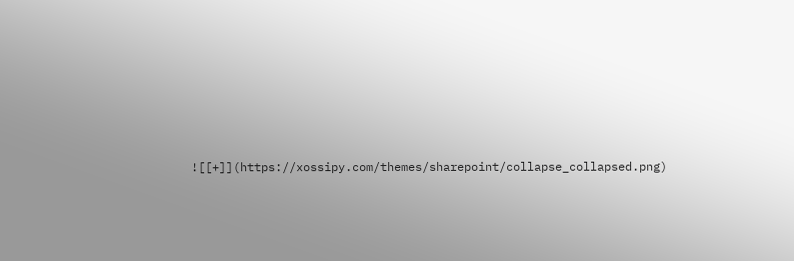![[+]](https://xossipy.com/themes/sharepoint/collapse_collapsed.png)